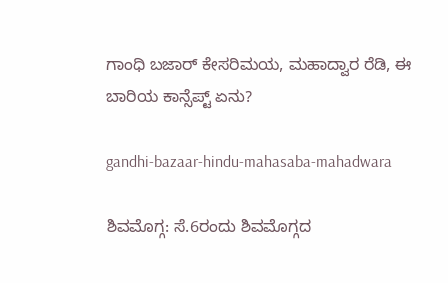ಗಾಂಧಿ ಬಜಾರ್‌ ಕೇಸರಿಮಯ, ಮಹಾದ್ವಾರ ರೆಡಿ, ಈ ಬಾರಿಯ ಕಾನ್ಸೆಪ್ಟ್‌ ಏನು?

gandhi-bazaar-hindu-mahasaba-mahadwara

ಶಿವಮೊಗ್ಗ: ಸೆ.6ರಂದು ಶಿವಮೊಗ್ಗದ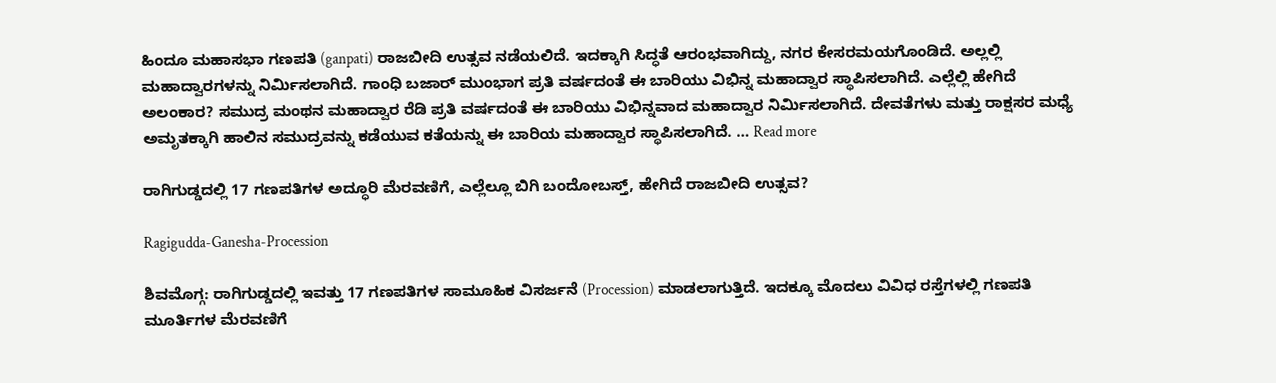ಹಿಂದೂ ಮಹಾಸಭಾ ಗಣಪತಿ (ganpati) ರಾಜಬೀದಿ ಉತ್ಸವ ನಡೆಯಲಿದೆ. ಇದಕ್ಕಾಗಿ ಸಿದ್ಧತೆ ಆರಂಭವಾಗಿದ್ದು, ನಗರ ಕೇಸರಮಯಗೊಂಡಿದೆ. ಅಲ್ಲಲ್ಲಿ ಮಹಾದ್ವಾರಗಳನ್ನು ನಿರ್ಮಿಸಲಾಗಿದೆ. ಗಾಂಧಿ ಬಜಾರ್‌ ಮುಂಭಾಗ ಪ್ರತಿ ವರ್ಷದಂತೆ ಈ ಬಾರಿಯು ವಿಭಿನ್ನ ಮಹಾದ್ವಾರ ಸ್ಥಾಪಿಸಲಾಗಿದೆ. ಎಲ್ಲೆಲ್ಲಿ ಹೇಗಿದೆ ಅಲಂಕಾರ? ಸಮುದ್ರ ಮಂಥನ ಮಹಾದ್ವಾರ ರೆಡಿ ಪ್ರತಿ ವರ್ಷದಂತೆ ಈ ಬಾರಿಯು ವಿಭಿನ್ನವಾದ ಮಹಾದ್ವಾರ ನಿರ್ಮಿಸಲಾಗಿದೆ. ದೇವತೆಗಳು ಮತ್ತು ರಾಕ್ಷಸರ ಮಧ್ಯೆ ಅಮೃತಕ್ಕಾಗಿ ಹಾಲಿನ ಸಮುದ್ರವನ್ನು ಕಡೆಯುವ ಕತೆಯನ್ನು ಈ ಬಾರಿಯ ಮಹಾದ್ವಾರ ಸ್ಥಾಪಿಸಲಾಗಿದೆ. … Read more

ರಾಗಿಗುಡ್ಡದಲ್ಲಿ 17 ಗಣಪತಿಗಳ ಅದ್ಧೂರಿ ಮೆರವಣಿಗೆ, ಎಲ್ಲೆಲ್ಲೂ ಬಿಗಿ ಬಂದೋಬಸ್ತ್‌, ಹೇಗಿದೆ ರಾಜಬೀದಿ ಉತ್ಸವ?

Ragigudda-Ganesha-Procession

ಶಿವಮೊಗ್ಗ: ರಾಗಿಗುಡ್ಡದಲ್ಲಿ ಇವತ್ತು 17 ಗಣಪತಿಗಳ ಸಾಮೂಹಿಕ ವಿಸರ್ಜನೆ (Procession) ಮಾಡಲಾಗುತ್ತಿದೆ. ಇದಕ್ಕೂ ಮೊದಲು ವಿವಿಧ ರಸ್ತೆಗಳಲ್ಲಿ ಗಣಪತಿ ಮೂರ್ತಿಗಳ ಮೆರವಣಿಗೆ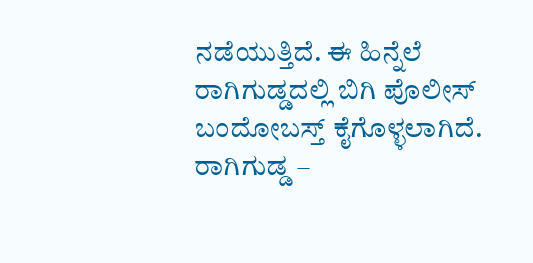ನಡೆಯುತ್ತಿದೆ. ಈ ಹಿನ್ನೆಲೆ ರಾಗಿಗುಡ್ಡದಲ್ಲಿ ಬಿಗಿ ಪೊಲೀಸ್‌ ಬಂದೋಬಸ್ತ್‌ ಕೈಗೊಳ್ಳಲಾಗಿದೆ. ರಾಗಿಗುಡ್ಡ –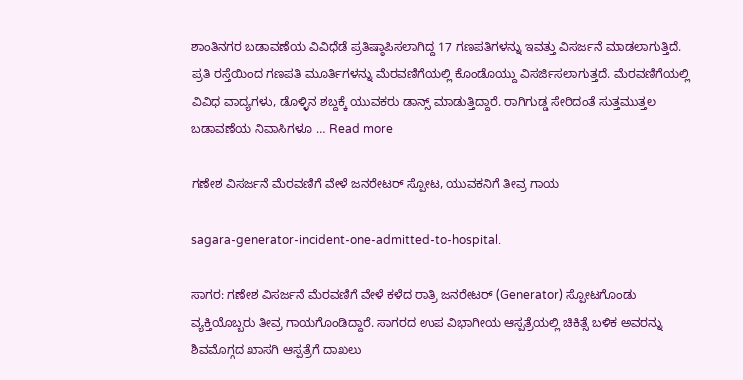ಶಾಂತಿನಗರ ಬಡಾವಣೆಯ ವಿವಿಧೆಡೆ ಪ್ರತಿಷ್ಠಾಪಿಸಲಾಗಿದ್ದ 17 ಗಣಪತಿಗಳನ್ನು ಇವತ್ತು ವಿಸರ್ಜನೆ ಮಾಡಲಾಗುತ್ತಿದೆ. ಪ್ರತಿ ರಸ್ತೆಯಿಂದ ಗಣಪತಿ ಮೂರ್ತಿಗಳನ್ನು ಮೆರವಣಿಗೆಯಲ್ಲಿ ಕೊಂಡೊಯ್ದು ವಿಸರ್ಜಿಸಲಾಗುತ್ತದೆ. ಮೆರವಣಿಗೆಯಲ್ಲಿ ವಿವಿಧ ವಾದ್ಯಗಳು, ಡೊಳ್ಳಿನ ಶಬ್ದಕ್ಕೆ ಯುವಕರು ಡಾನ್ಸ್‌ ಮಾಡುತ್ತಿದ್ದಾರೆ. ರಾಗಿಗುಡ್ಡ ಸೇರಿದಂತೆ ಸುತ್ತಮುತ್ತಲ ಬಡಾವಣೆಯ ನಿವಾಸಿಗಳೂ … Read more

ಗಣೇಶ ವಿಸರ್ಜನೆ ಮೆರವಣಿಗೆ ವೇಳೆ ಜನರೇಟರ್‌ ಸ್ಪೋಟ, ಯುವಕನಿಗೆ ತೀವ್ರ ಗಾಯ

sagara-generator-incident-one-admitted-to-hospital.

ಸಾಗರ: ಗಣೇಶ ವಿಸರ್ಜನೆ ಮೆರವಣಿಗೆ ವೇಳೆ ಕಳೆದ ರಾತ್ರಿ ಜನರೇಟರ್‌ (Generator) ಸ್ಪೋಟಗೊಂಡು ವ್ಯಕ್ತಿಯೊಬ್ಬರು ತೀವ್ರ ಗಾಯಗೊಂಡಿದ್ದಾರೆ. ಸಾಗರದ ಉಪ ವಿಭಾಗೀಯ ಆಸ್ಪತ್ರೆಯಲ್ಲಿ ಚಿಕಿತ್ಸೆ ಬಳಿಕ ಅವರನ್ನು ಶಿವಮೊಗ್ಗದ ಖಾಸಗಿ ಆಸ್ಪತ್ರೆಗೆ ದಾಖಲು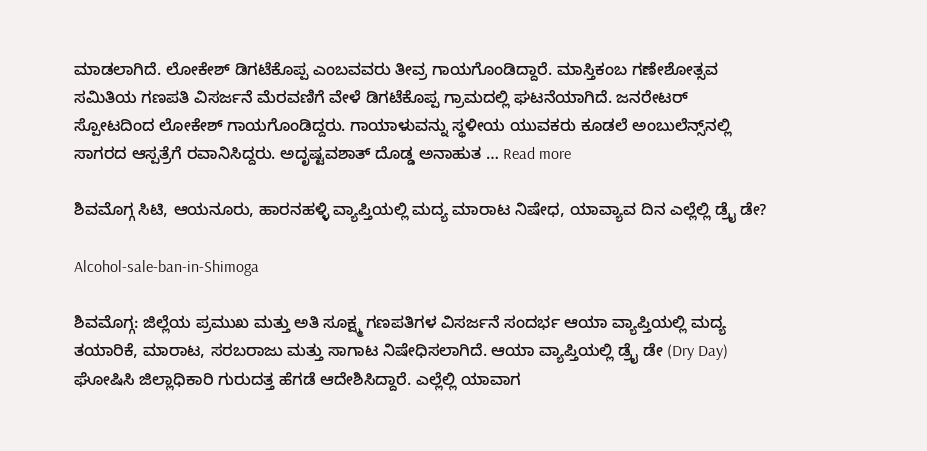ಮಾಡಲಾಗಿದೆ. ಲೋಕೇಶ್‌ ಡಿಗಟೆಕೊಪ್ಪ ಎಂಬವವರು ತೀವ್ರ ಗಾಯಗೊಂಡಿದ್ದಾರೆ. ಮಾಸ್ತಿಕಂಬ ಗಣೇಶೋತ್ಸವ ಸಮಿತಿಯ ಗಣಪತಿ ವಿಸರ್ಜನೆ ಮೆರವಣಿಗೆ ವೇಳೆ ಡಿಗಟೆಕೊಪ್ಪ ಗ್ರಾಮದಲ್ಲಿ ಘಟನೆಯಾಗಿದೆ. ಜನರೇಟರ್‌ ಸ್ಪೋಟದಿಂದ ಲೋಕೇಶ್‌ ಗಾಯಗೊಂಡಿದ್ದರು. ಗಾಯಾಳುವನ್ನು ಸ್ಥಳೀಯ ಯುವಕರು ಕೂಡಲೆ ಅಂಬುಲೆನ್ಸ್‌ನಲ್ಲಿ ಸಾಗರದ ಆಸ್ಪತ್ರೆಗೆ ರವಾನಿಸಿದ್ದರು. ಅದೃಷ್ಟವಶಾತ್‌ ದೊಡ್ಡ ಅನಾಹುತ … Read more

ಶಿವಮೊಗ್ಗ ಸಿಟಿ, ಆಯನೂರು, ಹಾರನಹಳ್ಳಿ ವ್ಯಾಪ್ತಿಯಲ್ಲಿ ಮದ್ಯ ಮಾರಾಟ ನಿಷೇಧ, ಯಾವ್ಯಾವ ದಿನ ಎಲ್ಲೆಲ್ಲಿ ಡ್ರೈ ಡೇ?

Alcohol-sale-ban-in-Shimoga

ಶಿವಮೊಗ್ಗ: ಜಿಲ್ಲೆಯ ಪ್ರಮುಖ ಮತ್ತು ಅತಿ ಸೂಕ್ಷ್ಮ ಗಣಪತಿಗಳ ವಿಸರ್ಜನೆ ಸಂದರ್ಭ ಆಯಾ ವ್ಯಾಪ್ತಿಯಲ್ಲಿ ಮದ್ಯ ತಯಾರಿಕೆ, ಮಾರಾಟ, ಸರಬರಾಜು ಮತ್ತು ಸಾಗಾಟ ನಿಷೇಧಿಸಲಾಗಿದೆ. ಆಯಾ ವ್ಯಾಪ್ತಿಯಲ್ಲಿ ಡ್ರೈ ಡೇ (Dry Day) ಘೋಷಿಸಿ ಜಿಲ್ಲಾಧಿಕಾರಿ ಗುರುದತ್ತ ಹೆಗಡೆ ಆದೇಶಿಸಿದ್ದಾರೆ. ಎಲ್ಲೆಲ್ಲಿ ಯಾವಾಗ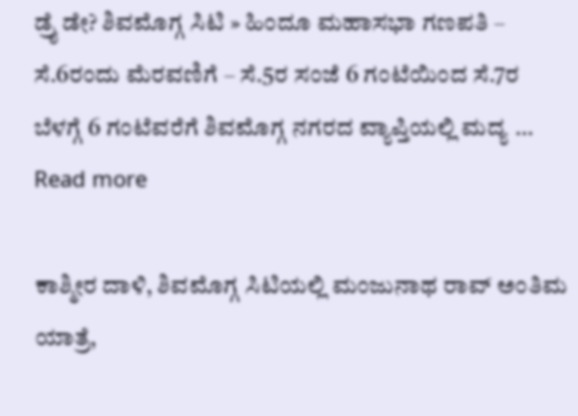ಡ್ರೈ ಡೇ? ಶಿವಮೊಗ್ಗ ಸಿಟಿ » ಹಿಂದೂ ಮಹಾಸಭಾ ಗಣಪತಿ – ಸೆ.6ರಂದು ಮೆರವಣಿಗೆ – ಸೆ.5ರ ಸಂಜೆ 6 ಗಂಟೆಯಿಂದ ಸೆ.7ರ ಬೆಳಗ್ಗೆ 6 ಗಂಟೆವರೆಗೆ ಶಿವಮೊಗ್ಗ ನಗರದ ವ್ಯಾಪ್ತಿಯಲ್ಲಿ ಮದ್ಯ … Read more

ಕಾಶ್ಮೀರ ದಾಳಿ, ಶಿವಮೊಗ್ಗ ಸಿಟಿಯಲ್ಲಿ ಮಂಜುನಾಥ ರಾವ್‌ ಅಂತಿಮ ಯಾತ್ರೆ,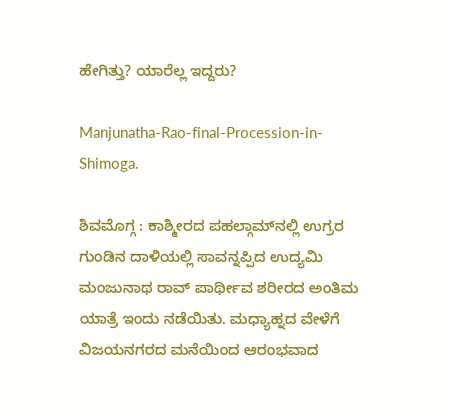ಹೇಗಿತ್ತು? ಯಾರೆಲ್ಲ ಇದ್ದರು?

Manjunatha-Rao-final-Procession-in-Shimoga.

ಶಿವಮೊಗ್ಗ : ಕಾಶ್ಮೀರದ ಪಹಲ್ಗಾಮ್‌ನಲ್ಲಿ ಉಗ್ರರ ಗುಂಡಿನ ದಾಳಿಯಲ್ಲಿ ಸಾವನ್ನಪ್ಪಿದ ಉದ್ಯಮಿ ಮಂಜುನಾಥ ರಾವ್‌ ಪಾರ್ಥೀವ ಶರೀರದ ಅಂತಿಮ ಯಾತ್ರೆ ಇಂದು ನಡೆಯಿತು. ಮಧ್ಯಾಹ್ನದ ವೇಳೆಗೆ ವಿಜಯನಗರದ ಮನೆಯಿಂದ ಆರಂಭವಾದ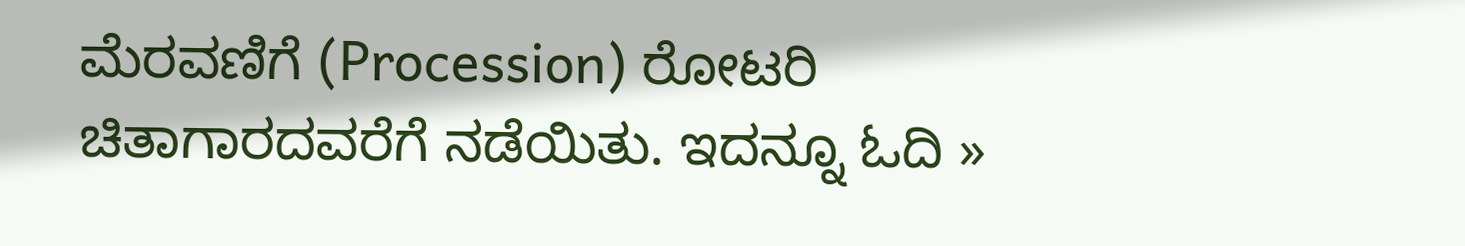ಮೆರವಣಿಗೆ (Procession) ರೋಟರಿ ಚಿತಾಗಾರದವರೆಗೆ ನಡೆಯಿತು. ಇದನ್ನೂ ಓದಿ »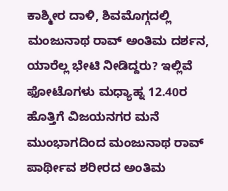ಕಾಶ್ಮೀರ ದಾಳಿ, ಶಿವಮೊಗ್ಗದಲ್ಲಿ ಮಂಜುನಾಥ ರಾವ್‌ ಅಂತಿಮ ದರ್ಶನ, ಯಾರೆಲ್ಲ ಭೇಟಿ ನೀಡಿದ್ದರು? ಇಲ್ಲಿವೆ ಫೋಟೊಗಳು ಮಧ್ಯಾಹ್ನ 12.40ರ ಹೊತ್ತಿಗೆ ವಿಜಯನಗರ ಮನೆ ಮುಂಭಾಗದಿಂದ ಮಂಜುನಾಥ ರಾವ್‌ ಪಾರ್ಥೀವ ಶರೀರದ ಅಂತಿಮ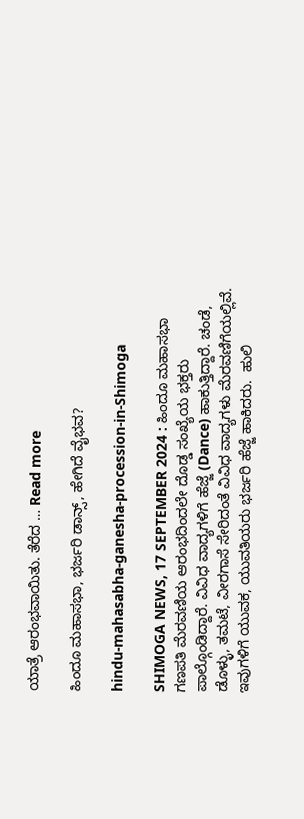ಯಾತ್ರೆ ಆರಂಭವಾಯಿತು. ತೆರೆದ … Read more

ಹಿಂದೂ ಮಹಾಸಭಾ, ಭರ್ಜರಿ ಡಾನ್ಸ್‌, ಹೇಗಿದೆ ವೈಭವ?

hindu-mahasabha-ganesha-procession-in-Shimoga

SHIMOGA NEWS, 17 SEPTEMBER 2024 : ಹಿಂದೂ ಮಹಾಸಭಾ ಗಣಪತಿ ಮೆರವಣಿಯ ಆರಂಭದಿಂದಲೇ ದೊಡ್ಡ ಸಂಖ್ಯೆಯ ಭಕ್ತರು ಪಾಲ್ಗೊಂಡಿದ್ದಾರೆ. ವಿವಿಧ ವಾದ್ಯಗಳಿಗೆ ಹೆಜ್ಜೆ (Dance) ಹಾಕುತ್ತಿದ್ದಾರೆ. ಚಂಡೆ, ಡೊಳ್ಳು, ತಮಟೆ, ವೀರಗಾಸೆ ಸೇರಿದಂತೆ ವಿವಿಧ ವಾದ್ಯಗಳು ಮೆರವಣಿಗೆಯಲ್ಲಿವೆ. ಇವುಗಳಿಗೆ ಯುವಕ, ಯುವತಿಯರು ಭರ್ಜರಿ ಹೆಜ್ಜೆ ಹಾಕಿದರು.  ಹುಲಿ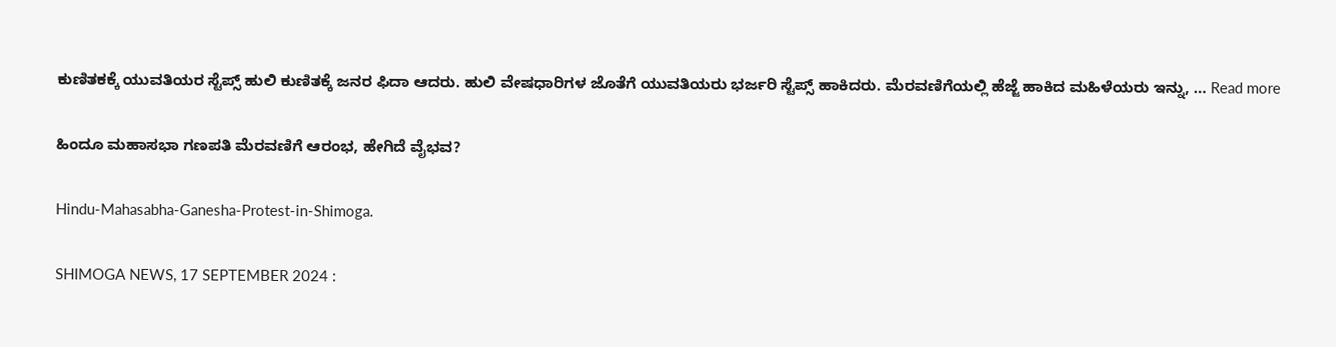ಕುಣಿತಕಕ್ಕೆ ಯುವತಿಯರ ಸ್ಟೆಪ್ಸ್‌ ಹುಲಿ ಕುಣಿತಕ್ಕೆ ಜನರ ಫಿದಾ ಆದರು. ಹುಲಿ ವೇಷಧಾರಿಗಳ ಜೊತೆಗೆ ಯುವತಿಯರು ಭರ್ಜರಿ ಸ್ಟೆಪ್ಸ್‌ ಹಾಕಿದರು. ಮೆರವಣಿಗೆಯಲ್ಲಿ ಹೆಜ್ಜೆ ಹಾಕಿದ ಮಹಿಳೆಯರು ಇನ್ನು, … Read more

ಹಿಂದೂ ಮಹಾಸಭಾ ಗಣಪತಿ ಮೆರವಣಿಗೆ ಆರಂಭ, ಹೇಗಿದೆ ವೈಭವ?

Hindu-Mahasabha-Ganesha-Protest-in-Shimoga.

SHIMOGA NEWS, 17 SEPTEMBER 2024 :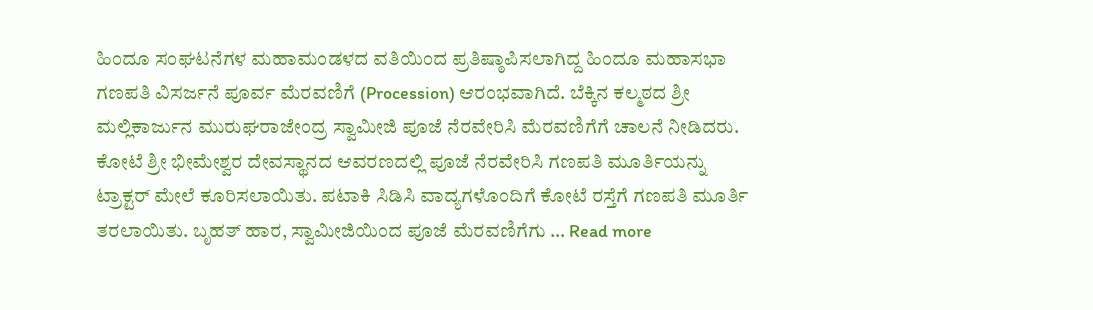ಹಿಂದೂ ಸಂಘಟನೆಗಳ ಮಹಾಮಂಡಳದ ವತಿಯಿಂದ ಪ್ರತಿಷ್ಠಾಪಿಸಲಾಗಿದ್ದ ಹಿಂದೂ ಮಹಾಸಭಾ ಗಣಪತಿ ವಿಸರ್ಜನೆ ಪೂರ್ವ ಮೆರವಣಿಗೆ (Procession) ಆರಂಭವಾಗಿದೆ. ಬೆಕ್ಕಿನ ಕಲ್ಮಠದ ಶ್ರೀ ಮಲ್ಲಿಕಾರ್ಜುನ ಮುರುಘರಾಜೇಂದ್ರ ಸ್ವಾಮೀಜಿ ಪೂಜೆ ನೆರವೇರಿಸಿ ಮೆರವಣಿಗೆಗೆ ಚಾಲನೆ ನೀಡಿದರು. ಕೋಟೆ ಶ್ರೀ ಭೀಮೇಶ್ವರ ದೇವಸ್ಥಾನದ ಆವರಣದಲ್ಲಿ ಪೂಜೆ ನೆರವೇರಿಸಿ ಗಣಪತಿ ಮೂರ್ತಿಯನ್ನು ಟ್ರಾಕ್ಟರ್‌ ಮೇಲೆ ಕೂರಿಸಲಾಯಿತು. ಪಟಾಕಿ ಸಿಡಿಸಿ ವಾದ್ಯಗಳೊಂದಿಗೆ ಕೋಟೆ ರಸ್ತೆಗೆ ಗಣಪತಿ ಮೂರ್ತಿ ತರಲಾಯಿತು. ಬೃಹತ್‌ ಹಾರ, ಸ್ವಾಮೀಜಿಯಿಂದ ಪೂಜೆ ಮೆರವಣಿಗೆಗು … Read more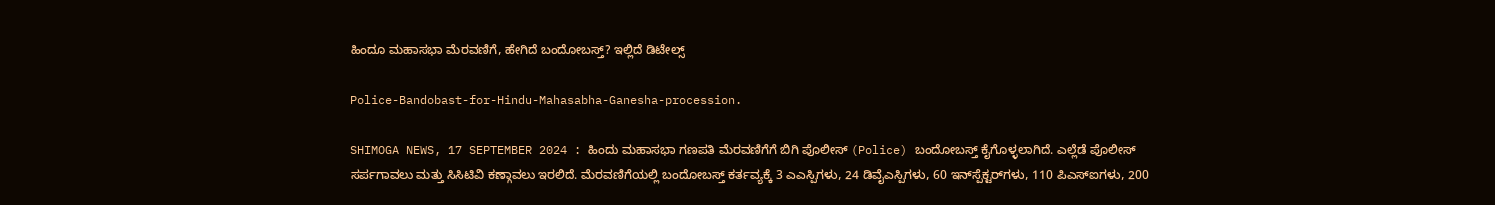ಹಿಂದೂ ಮಹಾಸಭಾ ಮೆರವಣಿಗೆ, ಹೇಗಿದೆ ಬಂದೋಬಸ್ತ್‌? ಇಲ್ಲಿದೆ ಡಿಟೇಲ್ಸ್‌

Police-Bandobast-for-Hindu-Mahasabha-Ganesha-procession.

SHIMOGA NEWS, 17 SEPTEMBER 2024 : ಹಿಂದು ಮಹಾಸಭಾ ಗಣಪತಿ ಮೆರವಣಿಗೆಗೆ ಬಿಗಿ ಪೊಲೀಸ್‌ (Police) ಬಂದೋಬಸ್ತ್‌ ಕೈಗೊಳ್ಳಲಾಗಿದೆ. ಎಲ್ಲೆಡೆ ಪೊಲೀಸ್‌ ಸರ್ಪಗಾವಲು ಮತ್ತು ಸಿಸಿಟಿವಿ ಕಣ್ಗಾವಲು ಇರಲಿದೆ. ಮೆರವಣಿಗೆಯಲ್ಲಿ ಬಂದೋಬಸ್ತ್ ಕರ್ತವ್ಯಕ್ಕೆ 3 ಎಎಸ್ಪಿಗಳು, 24 ಡಿವೈಎಸ್ಪಿಗಳು, 60 ಇನ್‌ಸ್ಪೆಕ್ಟರ್‌ಗಳು, 110 ಪಿಎಸ್‌ಐಗಳು, 200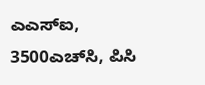ಎಎಸ್‌ಐ, 3500ಎಚ್‌ಸಿ, ಪಿಸಿ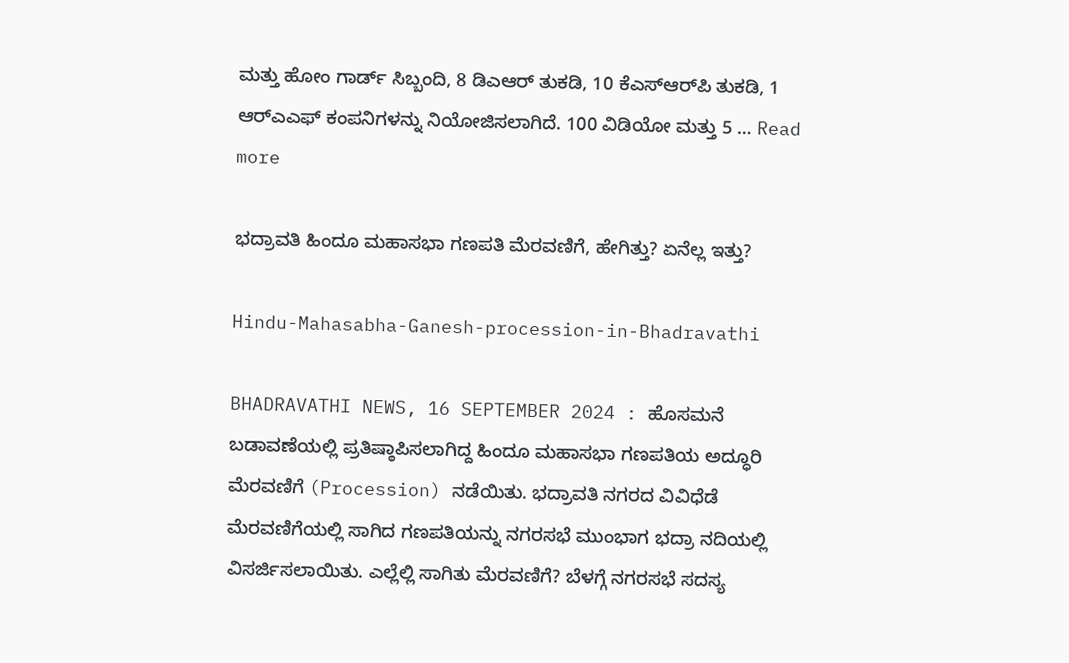ಮತ್ತು ಹೋಂ ಗಾರ್ಡ್ ಸಿಬ್ಬಂದಿ, 8 ಡಿಎಆರ್ ತುಕಡಿ, 10 ಕೆಎಸ್‌ಆರ್‌ಪಿ ತುಕಡಿ, 1 ಆರ್‌ಎಎಫ್ ಕಂಪನಿಗಳನ್ನು ನಿಯೋಜಿಸಲಾಗಿದೆ. 100 ವಿಡಿಯೋ ಮತ್ತು 5 … Read more

ಭದ್ರಾವತಿ ಹಿಂದೂ ಮಹಾಸಭಾ ಗಣಪತಿ ಮೆರವಣಿಗೆ, ಹೇಗಿತ್ತು? ಏನೆಲ್ಲ ಇತ್ತು?

Hindu-Mahasabha-Ganesh-procession-in-Bhadravathi

BHADRAVATHI NEWS, 16 SEPTEMBER 2024 : ಹೊಸಮನೆ ಬಡಾವಣೆಯಲ್ಲಿ ಪ್ರತಿಷ್ಠಾಪಿಸಲಾಗಿದ್ದ ಹಿಂದೂ ಮಹಾಸಭಾ ಗಣಪತಿಯ ಅದ್ಧೂರಿ ಮೆರವಣಿಗೆ (Procession) ನಡೆಯಿತು. ಭದ್ರಾವತಿ ನಗರದ ವಿವಿಧೆಡೆ ಮೆರವಣಿಗೆಯಲ್ಲಿ ಸಾಗಿದ ಗಣಪತಿಯನ್ನು ನಗರಸಭೆ ಮುಂಭಾಗ ಭದ್ರಾ ನದಿಯಲ್ಲಿ ವಿಸರ್ಜಿಸಲಾಯಿತು. ಎಲ್ಲೆಲ್ಲಿ ಸಾಗಿತು ಮೆರವಣಿಗೆ? ಬೆಳಗ್ಗೆ ನಗರಸಭೆ ಸದಸ್ಯ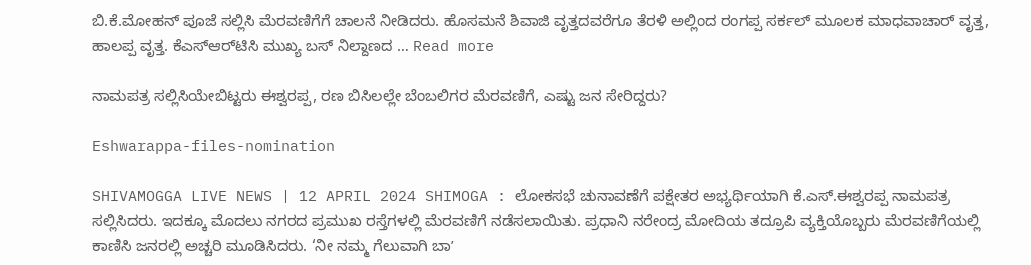ಬಿ.ಕೆ.ಮೋಹನ್ ಪೂಜೆ ಸಲ್ಲಿಸಿ ಮೆರವಣಿಗೆಗೆ ಚಾಲನೆ ನೀಡಿದರು. ಹೊಸಮನೆ ಶಿವಾಜಿ ವೃತ್ತದವರೆಗೂ ತೆರಳಿ ಅಲ್ಲಿಂದ ರಂಗಪ್ಪ ಸರ್ಕಲ್‌ ಮೂಲಕ ಮಾಧವಾಚಾರ್ ವೃತ್ತ, ಹಾಲಪ್ಪ ವೃತ್ತ. ಕೆಎಸ್‌ಆರ್‌ಟಿಸಿ ಮುಖ್ಯ ಬಸ್‌ ನಿಲ್ದಾಣದ … Read more

ನಾಮಪತ್ರ ಸಲ್ಲಿಸಿಯೇಬಿಟ್ಟರು ಈ‍ಶ್ವರಪ್ಪ, ರಣ ಬಿಸಿಲಲ್ಲೇ ಬೆಂಬಲಿಗರ ಮೆರವಣಿಗೆ, ಎಷ್ಟು ಜನ ಸೇರಿದ್ದರು?

Eshwarappa-files-nomination

SHIVAMOGGA LIVE NEWS | 12 APRIL 2024 SHIMOGA : ಲೋಕಸಭೆ ಚುನಾವಣೆಗೆ ಪಕ್ಷೇತರ ಅಭ್ಯರ್ಥಿಯಾಗಿ ಕೆ.ಎಸ್.ಈಶ್ವರಪ್ಪ ನಾಮಪತ್ರ ಸಲ್ಲಿಸಿದರು. ಇದಕ್ಕೂ ಮೊದಲು ನಗರದ ಪ್ರಮುಖ ರಸ್ತೆಗಳಲ್ಲಿ ಮೆರವಣಿಗೆ ನಡೆಸಲಾಯಿತು. ಪ್ರಧಾನಿ ನರೇಂದ್ರ ಮೋದಿಯ ತದ್ರೂಪಿ ವ್ಯಕ್ತಿಯೊಬ್ಬರು ಮೆರವಣಿಗೆಯಲ್ಲಿ ಕಾಣಿಸಿ ಜನರಲ್ಲಿ ಅಚ್ಚರಿ ಮೂಡಿಸಿದರು. ‘ನೀ ನಮ್ಮ ಗೆಲುವಾಗಿ ಬಾʼ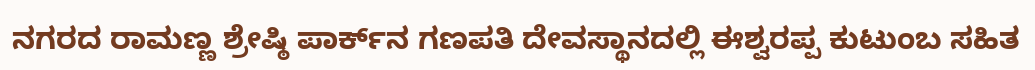ನಗರದ ರಾಮಣ್ಣ ‍ಶ್ರೇಷ್ಠಿ ಪಾರ್ಕ್‌ನ ಗಣಪತಿ ದೇವಸ್ಥಾನದಲ್ಲಿ ಈಶ್ವರಪ್ಪ ಕುಟುಂಬ ಸಹಿತ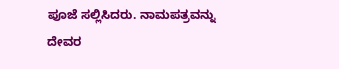ಪೂಜೆ ಸಲ್ಲಿಸಿದರು. ನಾಮಪತ್ರವನ್ನು ದೇವರ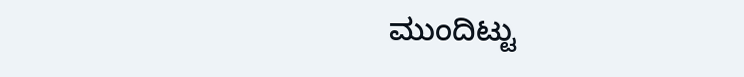ಮುಂದಿಟ್ಟು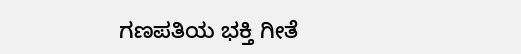ಗಣಪತಿಯ ಭಕ್ತಿ ಗೀತೆ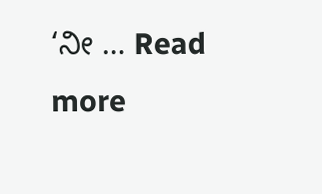‘ನೀ … Read more